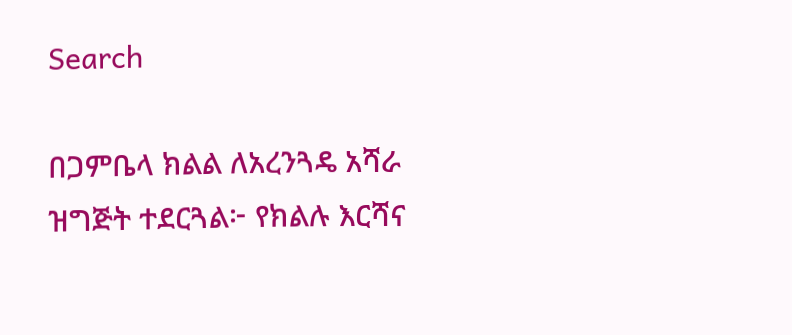Search

በጋምቤላ ክልል ለአረንጓዴ አሻራ ዝግጅት ተደርጓል፦ የክልሉ እርሻና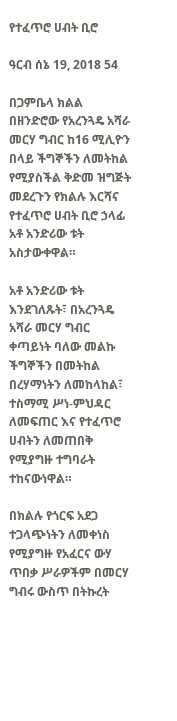የተፈጥሮ ሀብት ቢሮ

ዓርብ ሰኔ 19, 2018 54

በጋምቤላ ክልል በዘንድሮው የአረንጓዴ አሻራ መርሃ ግብር ከ16 ሚሊዮን በላይ ችግኞችን ለመትከል የሚያስችል ቅድመ ዝግጅት መደረጉን የክልሉ እርሻና የተፈጥሮ ሀብት ቢሮ ኃላፊ አቶ አንድሪው ቱት አስታውቀዋል።

አቶ አንድሪው ቱት እንደገለጹት፣ በአረንጓዴ አሻራ መርሃ ግብር ቀጣይነት ባለው መልኩ ችግኞችን በመትከል በረሃማነትን ለመከላከል፣ ተስማሚ ሥነ-ምህዳር ለመፍጠር እና የተፈጥሮ ሀብትን ለመጠበቅ የሚያግዙ ተግባራት ተከናውነዋል።

በክልሉ የጎርፍ አደጋ ተጋላጭነትን ለመቀነስ የሚያግዙ የአፈርና ውሃ ጥበቃ ሥራዎችም በመርሃ ግብሩ ውስጥ በትኩረት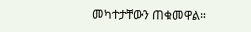መካተታቸውን ጠቁመዋል።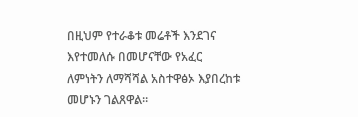በዚህም የተራቆቱ መሬቶች እንደገና እየተመለሱ በመሆናቸው የአፈር ለምነትን ለማሻሻል አስተዋፅኦ እያበረከቱ መሆኑን ገልጸዋል።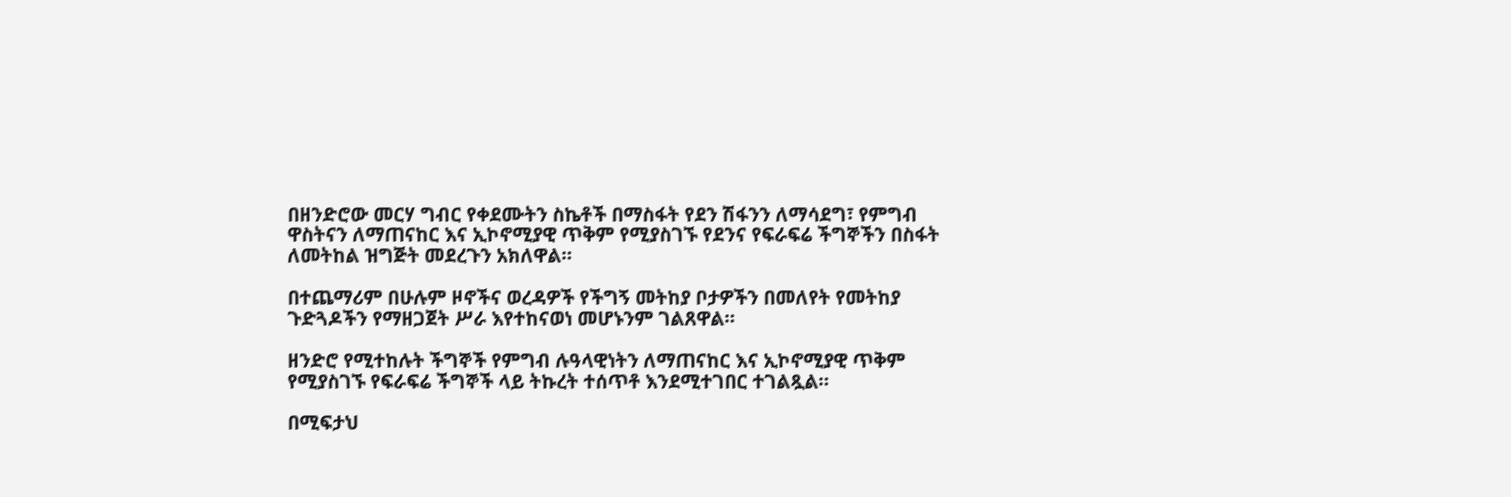በዘንድሮው መርሃ ግብር የቀደሙትን ስኬቶች በማስፋት የደን ሽፋንን ለማሳደግ፣ የምግብ ዋስትናን ለማጠናከር እና ኢኮኖሚያዊ ጥቅም የሚያስገኙ የደንና የፍራፍሬ ችግኞችን በስፋት ለመትከል ዝግጅት መደረጉን አክለዋል።

በተጨማሪም በሁሉም ዞኖችና ወረዳዎች የችግኝ መትከያ ቦታዎችን በመለየት የመትከያ ጉድጓዶችን የማዘጋጀት ሥራ እየተከናወነ መሆኑንም ገልጸዋል።

ዘንድሮ የሚተከሉት ችግኞች የምግብ ሉዓላዊነትን ለማጠናከር እና ኢኮኖሚያዊ ጥቅም የሚያስገኙ የፍራፍሬ ችግኞች ላይ ትኩረት ተሰጥቶ እንደሚተገበር ተገልጿል።

በሚፍታህ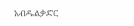አብዱልቃድር